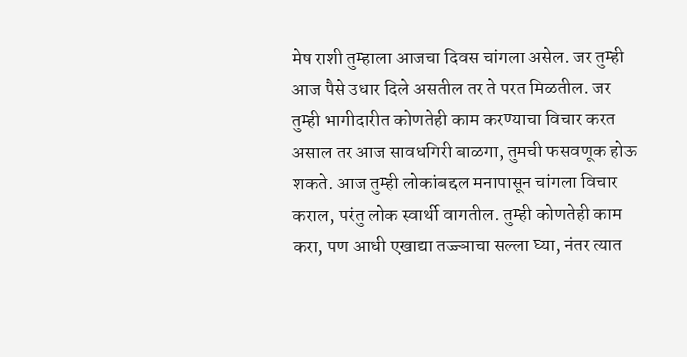मेष राशी तुम्हाला आजचा दिवस चांगला असेल. जर तुम्ही आज पैसे उधार दिले असतील तर ते परत मिळतील. जर तुम्ही भागीदारीत कोणतेही काम करण्याचा विचार करत असाल तर आज सावधगिरी बाळगा, तुमची फसवणूक होऊ शकते. आज तुम्ही लोकांबद्दल मनापासून चांगला विचार कराल, परंतु लोक स्वार्थी वागतील. तुम्ही कोणतेही काम करा, पण आधी एखाद्या तज्ज्ञाचा सल्ला घ्या, नंतर त्यात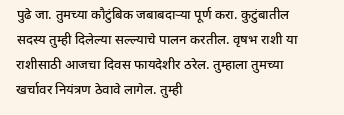पुढे जा. तुमच्या कौटुंबिक जबाबदाऱ्या पूर्ण करा. कुटुंबातील सदस्य तुम्ही दिलेल्या सल्ल्याचे पालन करतील. वृषभ राशी या राशीसाठी आजचा दिवस फायदेशीर ठरेल. तुम्हाला तुमच्या खर्चावर नियंत्रण ठेवावे लागेल. तुम्ही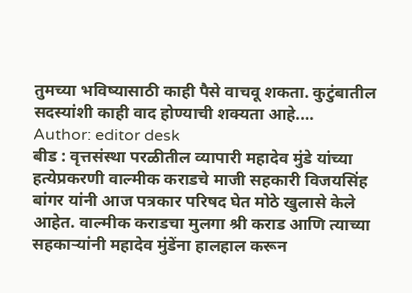तुमच्या भविष्यासाठी काही पैसे वाचवू शकता. कुटुंबातील सदस्यांशी काही वाद होण्याची शक्यता आहे.…
Author: editor desk
बीड : वृत्तसंस्था परळीतील व्यापारी महादेव मुंडे यांच्या हत्येप्रकरणी वाल्मीक कराडचे माजी सहकारी विजयसिंह बांगर यांनी आज पत्रकार परिषद घेत मोठे खुलासे केले आहेत. वाल्मीक कराडचा मुलगा श्री कराड आणि त्याच्या सहकाऱ्यांनी महादेव मुंडेंना हालहाल करून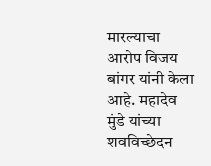मारल्याचा आरोप विजय बांगर यांनी केला आहे. महादेव मुंडे यांच्या शवविच्छेदन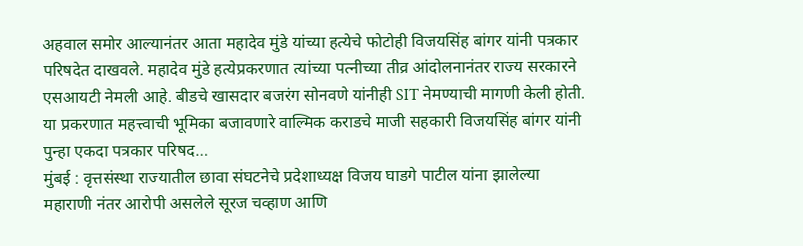अहवाल समोर आल्यानंतर आता महादेव मुंडे यांच्या हत्येचे फोटोही विजयसिंह बांगर यांनी पत्रकार परिषदेत दाखवले. महादेव मुंडे हत्येप्रकरणात त्यांच्या पत्नीच्या तीव्र आंदोलनानंतर राज्य सरकारने एसआयटी नेमली आहे. बीडचे खासदार बजरंग सोनवणे यांनीही SIT नेमण्याची मागणी केली होती. या प्रकरणात महत्त्वाची भूमिका बजावणारे वाल्मिक कराडचे माजी सहकारी विजयसिंह बांगर यांनी पुन्हा एकदा पत्रकार परिषद…
मुंबई : वृत्तसंस्था राज्यातील छावा संघटनेचे प्रदेशाध्यक्ष विजय घाडगे पाटील यांना झालेल्या महाराणी नंतर आरोपी असलेले सूरज चव्हाण आणि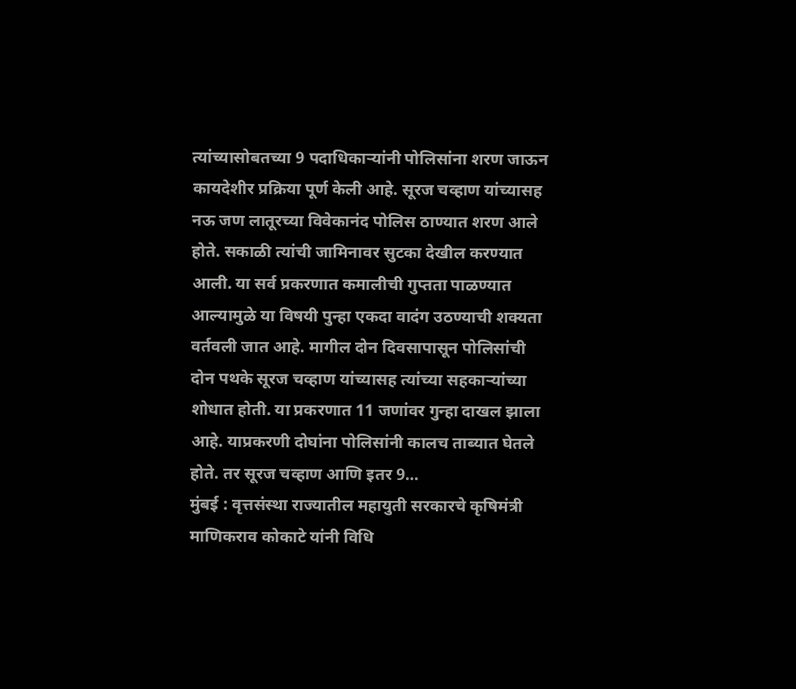त्यांच्यासोबतच्या 9 पदाधिकाऱ्यांनी पोलिसांना शरण जाऊन कायदेशीर प्रक्रिया पूर्ण केली आहे. सूरज चव्हाण यांच्यासह नऊ जण लातूरच्या विवेकानंद पोलिस ठाण्यात शरण आले होते. सकाळी त्यांची जामिनावर सुटका देखील करण्यात आली. या सर्व प्रकरणात कमालीची गुप्तता पाळण्यात आल्यामुळे या विषयी पुन्हा एकदा वादंग उठण्याची शक्यता वर्तवली जात आहे. मागील दोन दिवसापासून पोलिसांची दोन पथके सूरज चव्हाण यांच्यासह त्यांच्या सहकाऱ्यांच्या शोधात होती. या प्रकरणात 11 जणांवर गुन्हा दाखल झाला आहे. याप्रकरणी दोघांना पोलिसांनी कालच ताब्यात घेतले होते. तर सूरज चव्हाण आणि इतर 9…
मुंबई : वृत्तसंस्था राज्यातील महायुती सरकारचे कृषिमंत्री माणिकराव कोकाटे यांनी विधि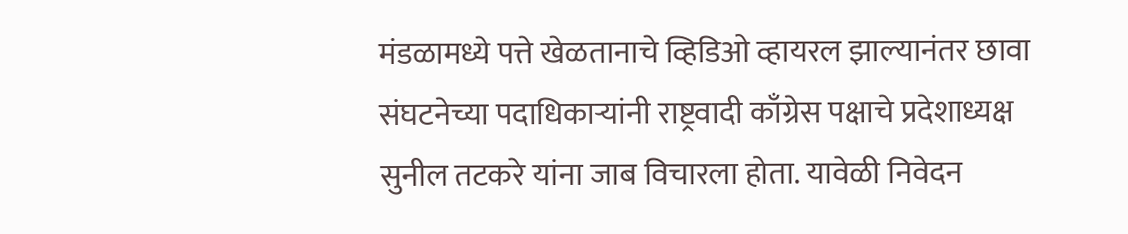मंडळामध्ये पत्ते खेळतानाचे व्हिडिओ व्हायरल झाल्यानंतर छावा संघटनेच्या पदाधिकाऱ्यांनी राष्ट्रवादी काँग्रेस पक्षाचे प्रदेशाध्यक्ष सुनील तटकरे यांना जाब विचारला होता. यावेळी निवेदन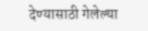देण्यासाठी गेलेल्या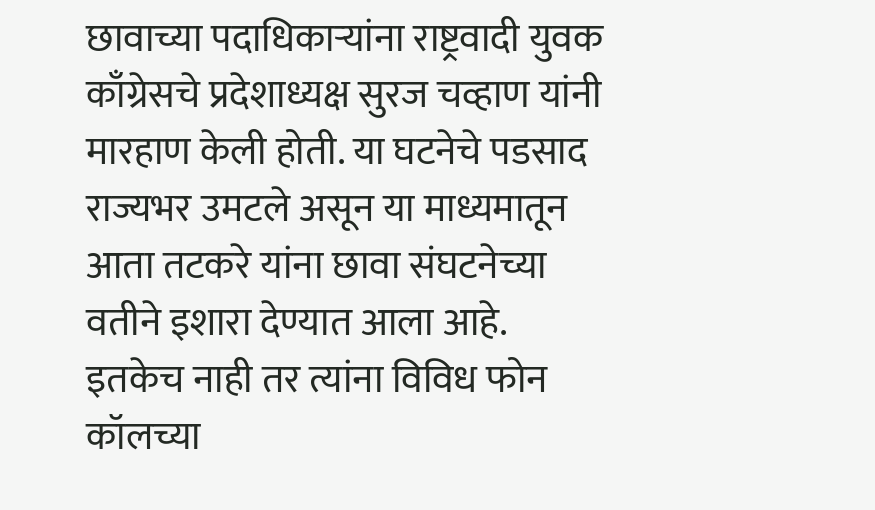छावाच्या पदाधिकाऱ्यांना राष्ट्रवादी युवक काँग्रेसचे प्रदेशाध्यक्ष सुरज चव्हाण यांनी मारहाण केली होती. या घटनेचे पडसाद राज्यभर उमटले असून या माध्यमातून आता तटकरे यांना छावा संघटनेच्या वतीने इशारा देण्यात आला आहे. इतकेच नाही तर त्यांना विविध फोन कॉलच्या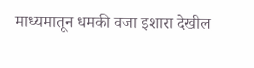माध्यमातून धमकी वजा इशारा देखील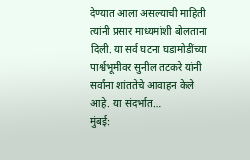देण्यात आला असल्याची माहिती त्यांनी प्रसार माध्यमांशी बोलताना दिली. या सर्व घटना घडामोडींच्या पार्श्वभूमीवर सुनील तटकरे यांनी सर्वांना शांततेचे आवाहन केले आहे. या संदर्भात…
मुंबई: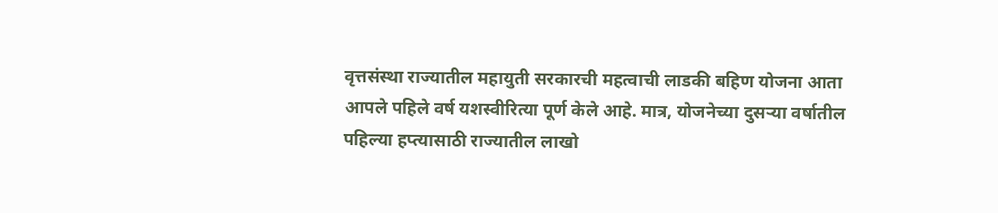वृत्तसंस्था राज्यातील महायुती सरकारची महत्वाची लाडकी बहिण योजना आता आपले पहिले वर्ष यशस्वीरित्या पूर्ण केले आहे. मात्र, योजनेच्या दुसऱ्या वर्षातील पहिल्या हप्त्यासाठी राज्यातील लाखो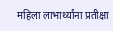महिला लाभार्थ्यांना प्रतीक्षा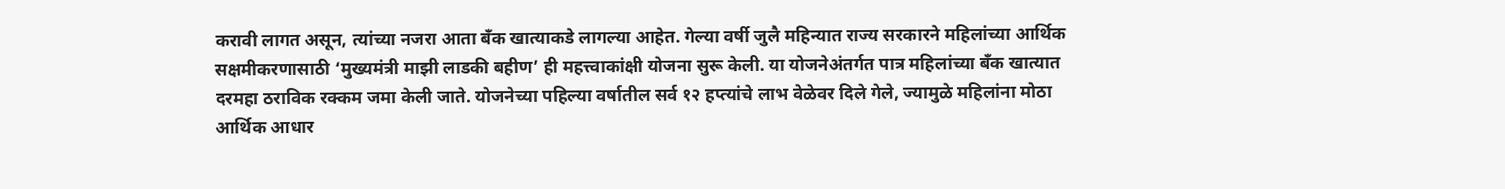करावी लागत असून, त्यांच्या नजरा आता बँक खात्याकडे लागल्या आहेत. गेल्या वर्षी जुलै महिन्यात राज्य सरकारने महिलांच्या आर्थिक सक्षमीकरणासाठी ‘मुख्यमंत्री माझी लाडकी बहीण’ ही महत्त्वाकांक्षी योजना सुरू केली. या योजनेअंतर्गत पात्र महिलांच्या बँक खात्यात दरमहा ठराविक रक्कम जमा केली जाते. योजनेच्या पहिल्या वर्षातील सर्व १२ हप्त्यांचे लाभ वेळेवर दिले गेले, ज्यामुळे महिलांना मोठा आर्थिक आधार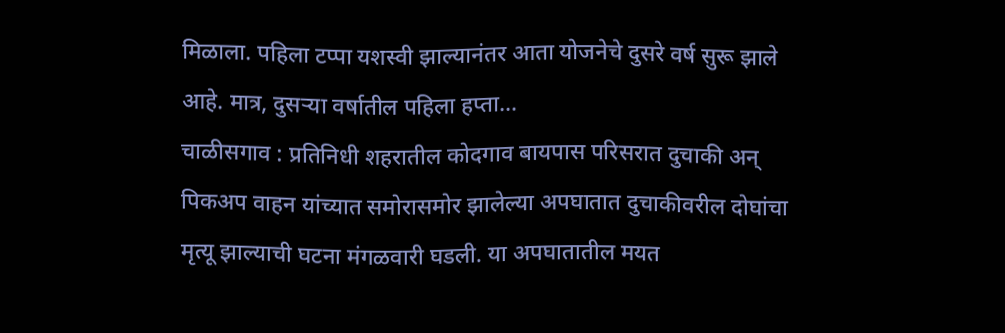मिळाला. पहिला टप्पा यशस्वी झाल्यानंतर आता योजनेचे दुसरे वर्ष सुरू झाले आहे. मात्र, दुसऱ्या वर्षातील पहिला हप्ता…
चाळीसगाव : प्रतिनिधी शहरातील कोदगाव बायपास परिसरात दुचाकी अन् पिकअप वाहन यांच्यात समोरासमोर झालेल्या अपघातात दुचाकीवरील दोघांचा मृत्यू झाल्याची घटना मंगळवारी घडली. या अपघातातील मयत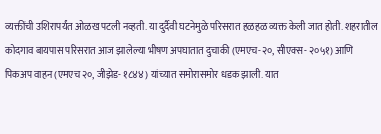व्यक्तींची उशिरापर्यंत ओळख पटली नव्हती. या दुर्दैवी घटनेमुळे परिसरात हळहळ व्यक्त केली जात होती. शहरातील कोदगाव बायपास परिसरात आज झालेल्या भीषण अपघातात दुचाकी (एमएच-२०, सीएक्स- २०५१) आणि पिकअप वाहन (एमएच २०, जीझेड- १८४४) यांच्यात समोरासमोर धडक झाली. यात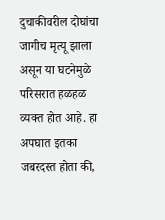दुचाकीवरील दोघांचा जागीच मृत्यू झाला असून या घटनेमुळे परिसरात हळहळ व्यक्त होत आहे. हा अपघात इतका जबरदस्त होता की,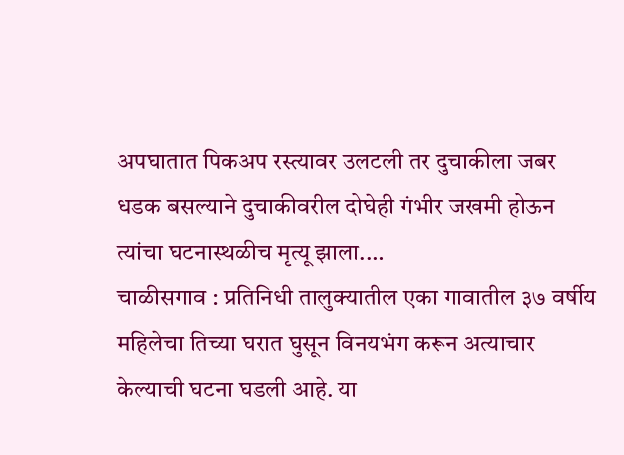अपघातात पिकअप रस्त्यावर उलटली तर दुचाकीला जबर धडक बसल्याने दुचाकीवरील दोघेही गंभीर जखमी होऊन त्यांचा घटनास्थळीच मृत्यू झाला.…
चाळीसगाव : प्रतिनिधी तालुक्यातील एका गावातील ३७ वर्षीय महिलेचा तिच्या घरात घुसून विनयभंग करून अत्याचार केल्याची घटना घडली आहे. या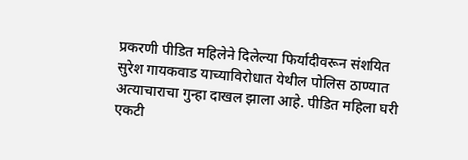प्रकरणी पीडित महिलेने दिलेल्या फिर्यादीवरून संशयित सुरेश गायकवाड याच्याविरोधात येथील पोलिस ठाण्यात अत्याचाराचा गुन्हा दाखल झाला आहे. पीडित महिला घरी एकटी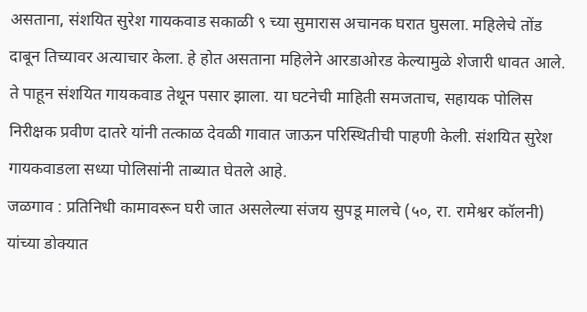असताना, संशयित सुरेश गायकवाड सकाळी ९ च्या सुमारास अचानक घरात घुसला. महिलेचे तोंड दाबून तिच्यावर अत्याचार केला. हे होत असताना महिलेने आरडाओरड केल्यामुळे शेजारी धावत आले. ते पाहून संशयित गायकवाड तेथून पसार झाला. या घटनेची माहिती समजताच, सहायक पोलिस निरीक्षक प्रवीण दातरे यांनी तत्काळ देवळी गावात जाऊन परिस्थितीची पाहणी केली. संशयित सुरेश गायकवाडला सध्या पोलिसांनी ताब्यात घेतले आहे.
जळगाव : प्रतिनिधी कामावरून घरी जात असलेल्या संजय सुपडू मालचे (५०, रा. रामेश्वर कॉलनी) यांच्या डोक्यात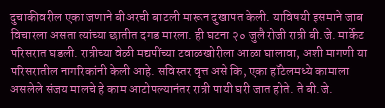दुचाकीवरील एका जणाने बीअरची बाटली मारून दुखापत केली. याविषयी इसमाने जाब विचारला असता त्यांच्या छातीत दगड मारला. ही घटना २० जुलै रोजी रात्री बी.जे. मार्केट परिसरात घडली. रात्रीच्या वेळी मद्यपींच्या टवाळखोरीला आळा घालावा, अशी मागणी या परिसरातील नागरिकांनी केली आहे. सविस्तर वृत्त असे कि, एका हॉटेलमध्ये कामाला असलेले संजय मालचे हे काम आटोपल्यानंतर रात्री पायी घरी जात होते. ते बी.जे.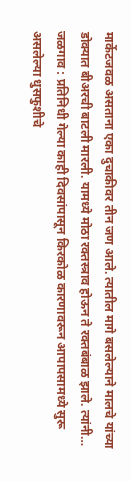मार्केटजवळ असताना एका दुचाकीवर तीन जण आले. त्यातील मागे बसलेल्याने मालचे यांच्या डोक्यात बीअरची बाटली मारली. यामध्ये मोठा रक्तस्त्राव होऊन ते रक्तबंबाळ झाले. त्यांनी…
जळगाव : प्रतिनिधी गेल्या काही दिवसांपासून किरकोळ कारणावरून आपापसामध्ये सुरू असलेल्या धुसफुशीचे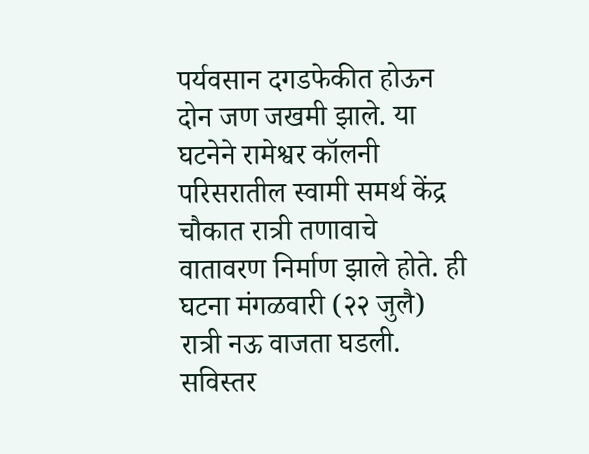पर्यवसान दगडफेकीत होऊन दोन जण जखमी झाले. या घटनेने रामेश्वर कॉलनी परिसरातील स्वामी समर्थ केंद्र चौकात रात्री तणावाचे वातावरण निर्माण झाले होते. ही घटना मंगळवारी (२२ जुलै) रात्री नऊ वाजता घडली. सविस्तर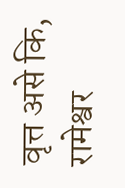वृत्त असे कि, रामेश्वर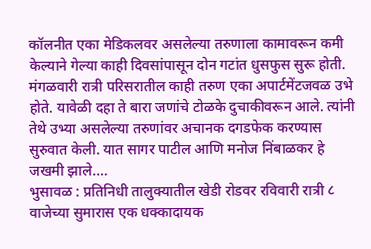कॉलनीत एका मेडिकलवर असलेल्या तरुणाला कामावरून कमी केल्याने गेल्या काही दिवसांपासून दोन गटांत धुसफुस सुरू होती. मंगळवारी रात्री परिसरातील काही तरुण एका अपार्टमेंटजवळ उभे होते. यावेळी दहा ते बारा जणांचे टोळके दुचाकीवरून आले. त्यांनी तेथे उभ्या असलेल्या तरुणांवर अचानक दगडफेक करण्यास सुरुवात केली. यात सागर पाटील आणि मनोज निंबाळकर हे जखमी झाले.…
भुसावळ : प्रतिनिधी तालुक्यातील खेडी रोडवर रविवारी रात्री ८ वाजेच्या सुमारास एक धक्कादायक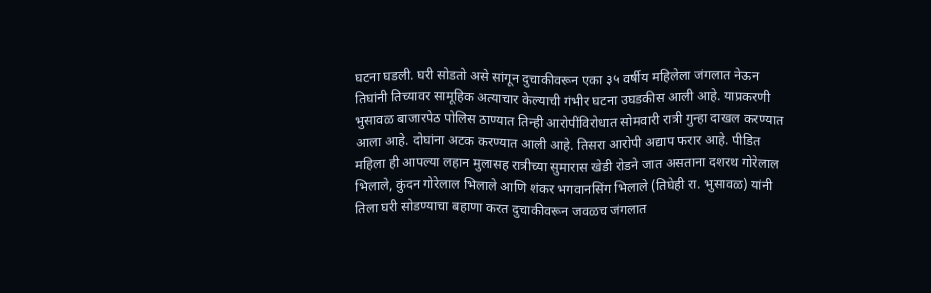घटना घडली. घरी सोडतो असे सांगून दुचाकीवरून एका ३५ वर्षीय महिलेला जंगलात नेऊन तिघांनी तिच्यावर सामूहिक अत्याचार केल्याची गंभीर घटना उघडकीस आली आहे. याप्रकरणी भुसावळ बाजारपेठ पोलिस ठाण्यात तिन्ही आरोपींविरोधात सोमवारी रात्री गुन्हा दाखल करण्यात आला आहे. दोघांना अटक करण्यात आली आहे. तिसरा आरोपी अद्याप फरार आहे. पीडित महिला ही आपल्या लहान मुलासह रात्रीच्या सुमारास खेडी रोडने जात असताना दशरथ गोरेलाल भिलाले, कुंदन गोरेलाल भिलाले आणि शंकर भगवानसिंग भिलाले (तिघेही रा. भुसावळ) यांनी तिला घरी सोडण्याचा बहाणा करत दुचाकीवरून जवळच जंगलात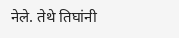नेले. तेथे तिघांनी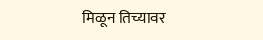मिळून तिच्यावर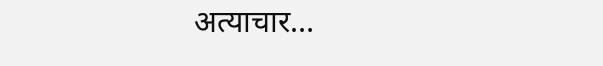अत्याचार…